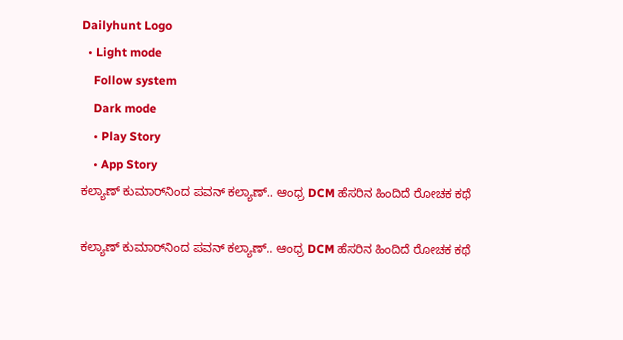Dailyhunt Logo
  • Light mode
    Follow system
    Dark mode
    • Play Story
    • App Story
ಕಲ್ಯಾಣ್ ಕುಮಾರ್‌ನಿಂದ ಪವನ್ ಕಲ್ಯಾಣ್.. ಆಂಧ್ರ DCM ಹೆಸರಿನ ಹಿಂದಿದೆ ರೋಚಕ ಕಥೆ

ಕಲ್ಯಾಣ್ ಕುಮಾರ್‌ನಿಂದ ಪವನ್ ಕಲ್ಯಾಣ್.. ಆಂಧ್ರ DCM ಹೆಸರಿನ ಹಿಂದಿದೆ ರೋಚಕ ಕಥೆ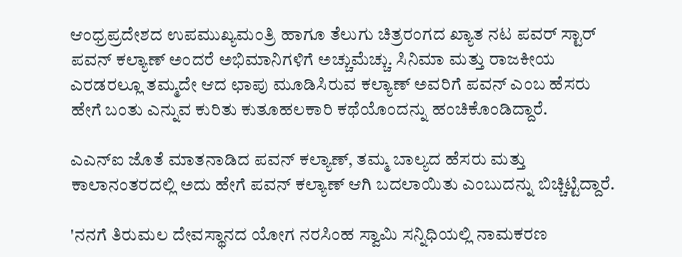ಆಂಧ್ರಪ್ರದೇಶದ ಉಪಮುಖ್ಯಮಂತ್ರಿ ಹಾಗೂ ತೆಲುಗು ಚಿತ್ರರಂಗದ ಖ್ಯಾತ ನಟ ಪವರ್ ಸ್ಟಾರ್ ಪವನ್ ಕಲ್ಯಾಣ್ ಅಂದರೆ ಅಭಿಮಾನಿಗಳಿಗೆ ಅಚ್ಚುಮೆಚ್ಚು. ಸಿನಿಮಾ ಮತ್ತು ರಾಜಕೀಯ ಎರಡರಲ್ಲೂ ತಮ್ಮದೇ ಆದ ಛಾಪು ಮೂಡಿಸಿರುವ ಕಲ್ಯಾಣ್ ಅವರಿಗೆ ಪವನ್ ಎಂಬ ಹೆಸರು ಹೇಗೆ ಬಂತು ಎನ್ನುವ ಕುರಿತು ಕುತೂಹಲಕಾರಿ ಕಥೆಯೊಂದನ್ನು ಹಂಚಿಕೊಂಡಿದ್ದಾರೆ.

ಎಎನ್‌ಐ ಜೊತೆ ಮಾತನಾಡಿದ ಪವನ್ ಕಲ್ಯಾಣ್, ತಮ್ಮ ಬಾಲ್ಯದ ಹೆಸರು ಮತ್ತು ಕಾಲಾನಂತರದಲ್ಲಿ ಅದು ಹೇಗೆ ಪವನ್ ಕಲ್ಯಾಣ್ ಆಗಿ ಬದಲಾಯಿತು ಎಂಬುದನ್ನು ಬಿಚ್ಚಿಟ್ಟಿದ್ದಾರೆ.

'ನನಗೆ ತಿರುಮಲ ದೇವಸ್ಥಾನದ ಯೋಗ ನರಸಿಂಹ ಸ್ವಾಮಿ ಸನ್ನಿಧಿಯಲ್ಲಿ ನಾಮಕರಣ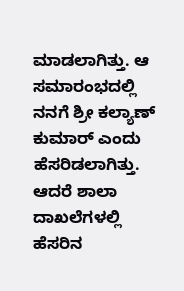ಮಾಡಲಾಗಿತ್ತು. ಆ ಸಮಾರಂಭದಲ್ಲಿ ನನಗೆ ಶ್ರೀ ಕಲ್ಯಾಣ್ ಕುಮಾರ್ ಎಂದು ಹೆಸರಿಡಲಾಗಿತ್ತು. ಆದರೆ ಶಾಲಾ ದಾಖಲೆಗಳಲ್ಲಿ ಹೆಸರಿನ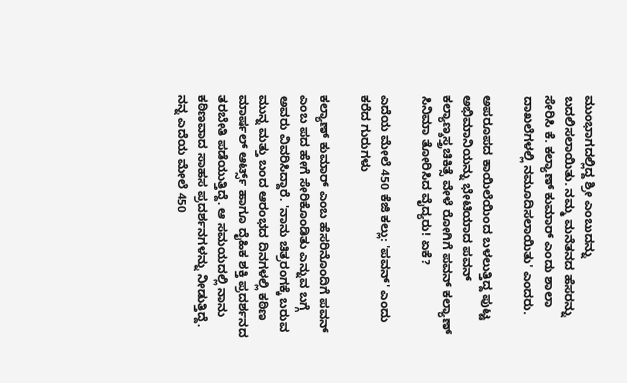ಮುಂಭಾಗದಲ್ಲಿದ್ದ ಶ್ರೀ ಎಂಬುದನ್ನು ಬದಲಿಸಲಾಯಿತು. ನಮ್ಮ ಮನೆತನದ ಹೆಸರನ್ನು ಸೇರಿಸಿ ಕೆ. ಕಲ್ಯಾಣ್ ಕುಮಾರ್ ಎಂದು ಶಾಲಾ ದಾಖಲೆಗಳಲ್ಲಿ ನಮೂದಿಸಲಾಯಿತು' ಎಂದರು.

ಅಪರೂಪದ ಕಾಯಿಲೆಯಿಂದ ಬಳಲುತ್ತಿದ್ದ ಪುಟ್ಟ ಅಭಿಮಾನಿಯನ್ನು ಭೇಟಿಯಾದ ಪವನ್ ಕಲ್ಯಾಣ್ಶಸ್ತ್ರಚಿಕಿತ್ಸೆ ವೇಳೆ ರೋಗಿಗೆ ಪವನ್ ಕಲ್ಯಾಣ್ ಸಿನಿಮಾ ತೋರಿಸಿದ ವೈದ್ಯರು! ಏಕೆ?

ಎದೆಯ ಮೇಲೆ 450 ಕೆಜಿ ಕಲ್ಲು: 'ಪವನ್' ಎಂದು ಕರೆದ ಗುರುಗಳು

ಕಲ್ಯಾಣ್ ಕುಮಾರ್ ಎಂಬ ಹೆಸರಿನೊಂದಿಗೆ ಪವನ್ ಎಂಬ ಪದ ಹೇಗೆ ಸೇರಿಕೊಂಡಿತು ಎನ್ನುವ ಬಗ್ಗೆ ಅವರು ವಿವರಿಸಿದ್ದಾರೆ. 'ನಾನು ಚಿತ್ರರಂಗಕ್ಕೆ ಬರುವ ಮುನ್ನ ಮತ್ತು ಬಂದ ಆರಂಭದ ದಿನಗಳಲ್ಲಿ ಕಠಿಣ ಮಾರ್ಷಲ್ ಆರ್ಟ್ಸ್ ಹಾಗೂ ದೈಹಿಕ ಶಕ್ತಿ ಪ್ರದರ್ಶನದ ತರಬೇತಿ ಪಡೆಯುತ್ತಿದ್ದೆ. ಆ ಸಮಯದಲ್ಲಿ ನಾನು ಕಠಿಣವಾದ ಸಾಹಸ ಪ್ರದರ್ಶನಗಳನ್ನು ನೀಡುತ್ತಿದ್ದೆ. ನನ್ನ ಎದೆಯ ಮೇಲೆ 450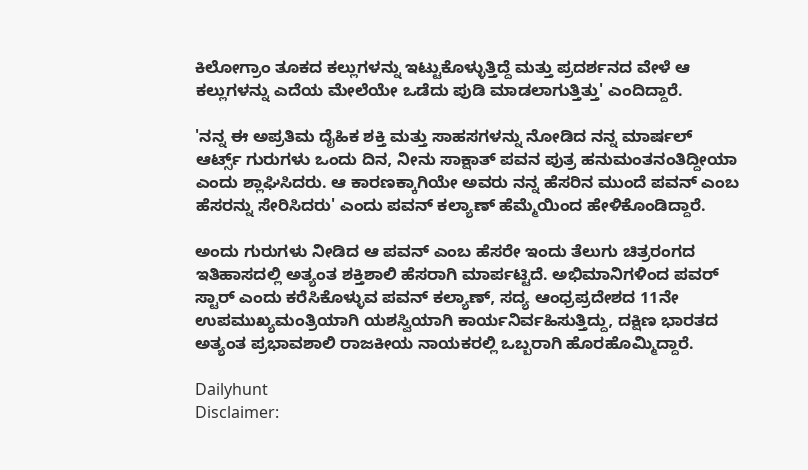ಕಿಲೋಗ್ರಾಂ ತೂಕದ ಕಲ್ಲುಗಳನ್ನು ಇಟ್ಟುಕೊಳ್ಳುತ್ತಿದ್ದೆ ಮತ್ತು ಪ್ರದರ್ಶನದ ವೇಳೆ ಆ ಕಲ್ಲುಗಳನ್ನು ಎದೆಯ ಮೇಲೆಯೇ ಒಡೆದು ಪುಡಿ ಮಾಡಲಾಗುತ್ತಿತ್ತು' ಎಂದಿದ್ದಾರೆ.

'ನನ್ನ ಈ ಅಪ್ರತಿಮ ದೈಹಿಕ ಶಕ್ತಿ ಮತ್ತು ಸಾಹಸಗಳನ್ನು ನೋಡಿದ ನನ್ನ ಮಾರ್ಷಲ್ ಆರ್ಟ್ಸ್ ಗುರುಗಳು ಒಂದು ದಿನ, ನೀನು ಸಾಕ್ಷಾತ್ ಪವನ ಪುತ್ರ ಹನುಮಂತನಂತಿದ್ದೀಯಾ ಎಂದು ಶ್ಲಾಘಿಸಿದರು. ಆ ಕಾರಣಕ್ಕಾಗಿಯೇ ಅವರು ನನ್ನ ಹೆಸರಿನ ಮುಂದೆ ಪವನ್ ಎಂಬ ಹೆಸರನ್ನು ಸೇರಿಸಿದರು' ಎಂದು ಪವನ್ ಕಲ್ಯಾಣ್ ಹೆಮ್ಮೆಯಿಂದ ಹೇಳಿಕೊಂಡಿದ್ದಾರೆ.

ಅಂದು ಗುರುಗಳು ನೀಡಿದ ಆ ಪವನ್ ಎಂಬ ಹೆಸರೇ ಇಂದು ತೆಲುಗು ಚಿತ್ರರಂಗದ ಇತಿಹಾಸದಲ್ಲಿ ಅತ್ಯಂತ ಶಕ್ತಿಶಾಲಿ ಹೆಸರಾಗಿ ಮಾರ್ಪಟ್ಟಿದೆ. ಅಭಿಮಾನಿಗಳಿಂದ ಪವರ್ ಸ್ಟಾರ್ ಎಂದು ಕರೆಸಿಕೊಳ್ಳುವ ಪವನ್ ಕಲ್ಯಾಣ್, ಸದ್ಯ ಆಂಧ್ರಪ್ರದೇಶದ 11ನೇ ಉಪಮುಖ್ಯಮಂತ್ರಿಯಾಗಿ ಯಶಸ್ವಿಯಾಗಿ ಕಾರ್ಯನಿರ್ವಹಿಸುತ್ತಿದ್ದು, ದಕ್ಷಿಣ ಭಾರತದ ಅತ್ಯಂತ ಪ್ರಭಾವಶಾಲಿ ರಾಜಕೀಯ ನಾಯಕರಲ್ಲಿ ಒಬ್ಬರಾಗಿ ಹೊರಹೊಮ್ಮಿದ್ದಾರೆ.

Dailyhunt
Disclaimer: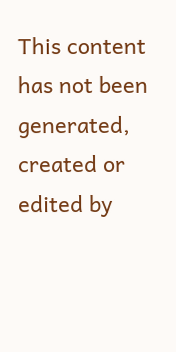This content has not been generated, created or edited by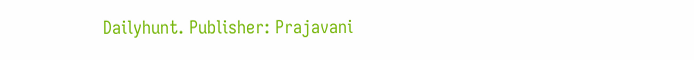Dailyhunt. Publisher: Prajavani